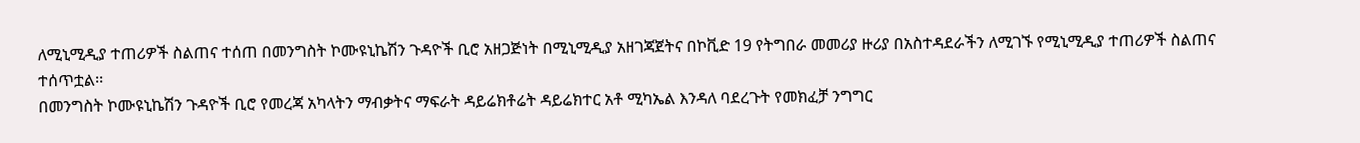ለሚኒሚዲያ ተጠሪዎች ስልጠና ተሰጠ በመንግስት ኮሙዩኒኬሽን ጉዳዮች ቢሮ አዘጋጅነት በሚኒሚዲያ አዘገጃጀትና በኮቪድ 19 የትግበራ መመሪያ ዙሪያ በአስተዳደራችን ለሚገኙ የሚኒሚዲያ ተጠሪዎች ስልጠና ተሰጥቷል፡፡
በመንግስት ኮሙዩኒኬሽን ጉዳዮች ቢሮ የመረጃ አካላትን ማብቃትና ማፍራት ዳይሬክቶሬት ዳይሬክተር አቶ ሚካኤል እንዳለ ባደረጉት የመክፈቻ ንግግር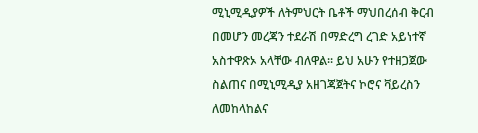ሚኒሚዲያዎች ለትምህርት ቤቶች ማህበረሰብ ቅርብ በመሆን መረጃን ተደራሽ በማድረግ ረገድ አይነተኛ አስተዋጽኦ አላቸው ብለዋል፡፡ ይህ አሁን የተዘጋጀው ስልጠና በሚኒሚዲያ አዘገጃጀትና ኮሮና ቫይረስን ለመከላከልና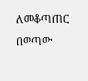ለመቆጣጠር በወጣው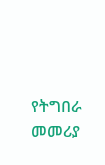የትግበራ መመሪያ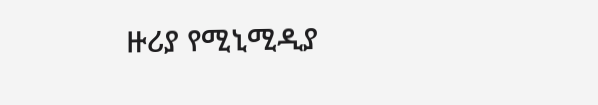ዙሪያ የሚኒሚዲያ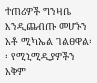ተጠሪዎች ግንዛቤ እንዲጨብጡ መሆኑን አቶ ሚካኤል ገልፀዋል፡፡ የሚኒሚዲያዎችን አቅም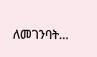ለመገንባት…